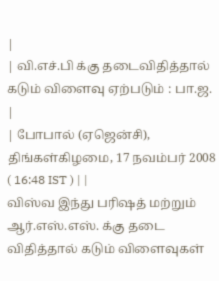|
| வி.எச்.பி க்கு தடைவிதித்தால் கடும் விளைவு ஏற்படும் : பா.ஜ. |
| போபால் (ஏஜென்சி), திங்கள்கிழமை, 17 நவம்பர் 2008 ( 16:48 IST ) | |
விஸ்வ இந்து பரிஷத் மற்றும் ஆர்.எஸ்.எஸ். க்கு தடை விதித்தால் கடும் விளைவுகள்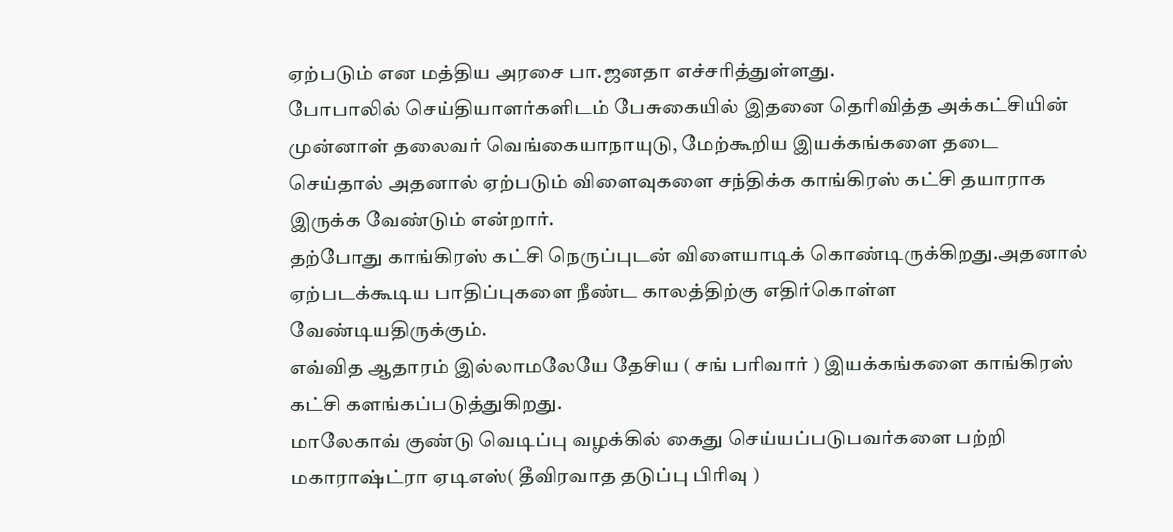ஏற்படும் என மத்திய அரசை பா.ஜனதா எச்சரித்துள்ளது.
போபாலில் செய்தியாளர்களிடம் பேசுகையில் இதனை தெரிவித்த அக்கட்சியின் முன்னாள் தலைவர் வெங்கையாநாயுடு, மேற்கூறிய இயக்கங்களை தடை செய்தால் அதனால் ஏற்படும் விளைவுகளை சந்திக்க காங்கிரஸ் கட்சி தயாராக இருக்க வேண்டும் என்றார்.
தற்போது காங்கிரஸ் கட்சி நெருப்புடன் விளையாடிக் கொண்டிருக்கிறது.அதனால் ஏற்படக்கூடிய பாதிப்புகளை நீண்ட காலத்திற்கு எதிர்கொள்ள வேண்டியதிருக்கும்.
எவ்வித ஆதாரம் இல்லாமலேயே தேசிய ( சங் பரிவார் ) இயக்கங்களை காங்கிரஸ் கட்சி களங்கப்படுத்துகிறது.
மாலேகாவ் குண்டு வெடிப்பு வழக்கில் கைது செய்யப்படுபவர்களை பற்றி மகாராஷ்ட்ரா ஏடிஎஸ்( தீவிரவாத தடுப்பு பிரிவு )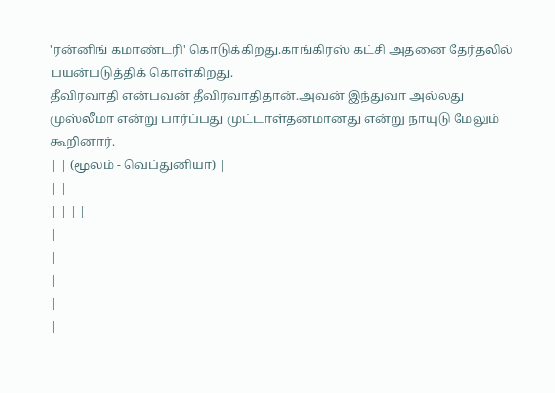'ரன்னிங் கமாண்டரி' கொடுக்கிறது.காங்கிரஸ் கட்சி அதனை தேர்தலில் பயன்படுத்திக் கொள்கிறது.
தீவிரவாதி என்பவன் தீவிரவாதிதான்.அவன் இந்துவா அல்லது முஸ்லீமா என்று பார்ப்பது முட்டாள்தனமானது என்று நாயுடு மேலும் கூறினார்.
| | (மூலம் - வெப்துனியா) |
| |
| | | |
|
|
|
|
|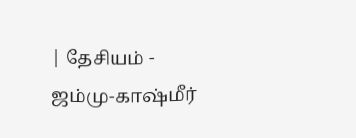| தேசியம் - ஜம்மு-காஷ்மீர்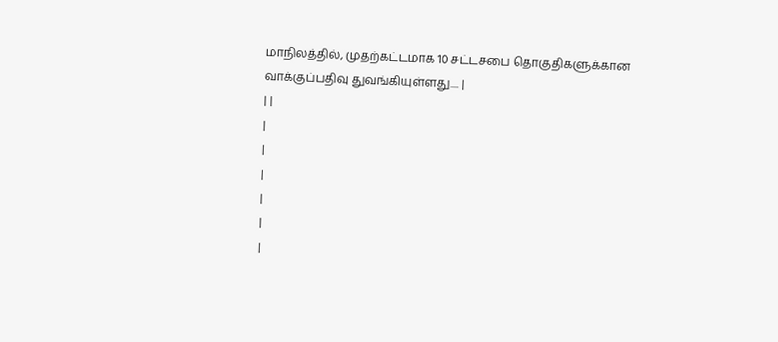மாநிலத்தில், முதற்கட்டமாக 10 சட்டசபை தொகுதிகளுக்கான வாக்குப்பதிவு துவங்கியுள்ளது.... |
| |
|
|
|
|
|
|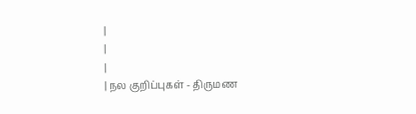|
|
|
| நல குறிப்புகள் - திருமண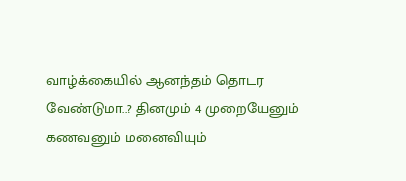வாழ்க்கையில் ஆனந்தம் தொடர வேண்டுமா..? தினமும் 4 முறையேனும் கணவனும் மனைவியும்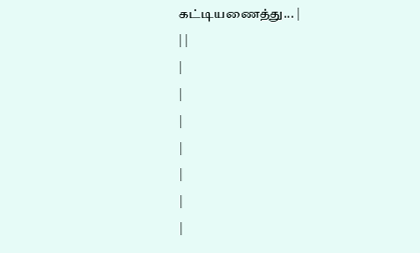கட்டியணைத்து... |
| |
|
|
|
|
|
|
|